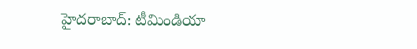హైదరాబాద్: టీమిండియా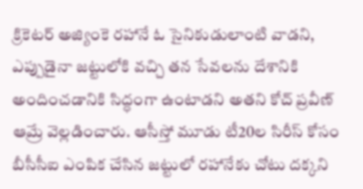క్రికెటర్ అజ్యింకె రహానే ఓ సైనికుడులాంటి వాడని, ఎప్పుడైనా జట్టులోకి వచ్చి తన సేవలను దేశానికి అందించడానికి సిద్ధంగా ఉంటాడని అతని కోచ్ ప్రవీణ్ ఆమ్రే వెల్లడించారు. ఆసీస్తో మూడు టీ20ల సిరీస్ కోసం బీసీసీఐ ఎంపిక చేసిన జట్టులో రహానేకు చోటు దక్కని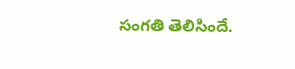సంగతి తెలిసిందే.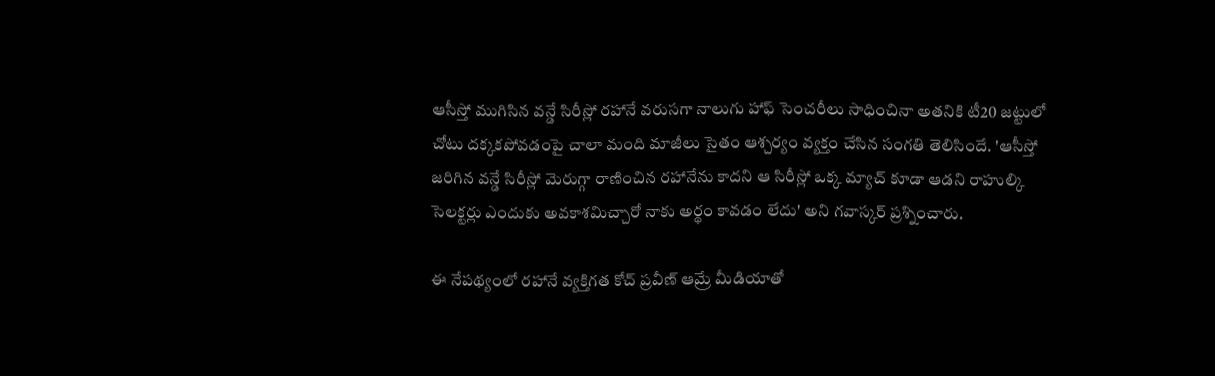ఆసీస్తో ముగిసిన వన్డే సిరీస్లో రహానే వరుసగా నాలుగు హాఫ్ సెంచరీలు సాధించినా అతనికి టీ20 జట్టులో చోటు దక్కకపోవడంపై చాలా మంది మాజీలు సైతం ఆశ్చర్యం వ్యక్తం చేసిన సంగతి తెలిసిందే. 'ఆసీస్తో జరిగిన వన్డే సిరీస్లో మెరుగ్గా రాణించిన రహానేను కాదని ఆ సిరీస్లో ఒక్క మ్యాచ్ కూడా ఆడని రాహుల్కి సెలక్టర్లు ఎందుకు అవకాశమిచ్చారో నాకు అర్థం కావడం లేదు' అని గవాస్కర్ ప్రశ్నించారు.

ఈ నేపథ్యంలో రహానే వ్యక్తిగత కోచ్ ప్రవీణ్ ఆమ్రే మీడియాతో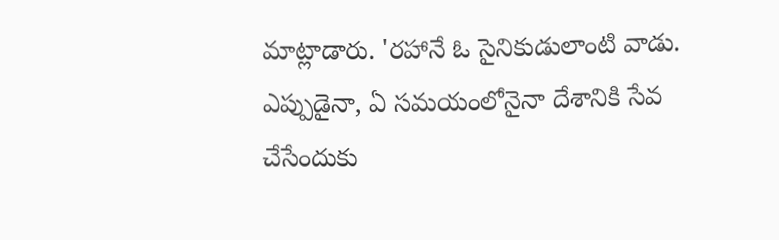మాట్లాడారు. 'రహానే ఓ సైనికుడులాంటి వాడు. ఎప్పుడైనా, ఏ సమయంలోనైనా దేశానికి సేవ చేసేందుకు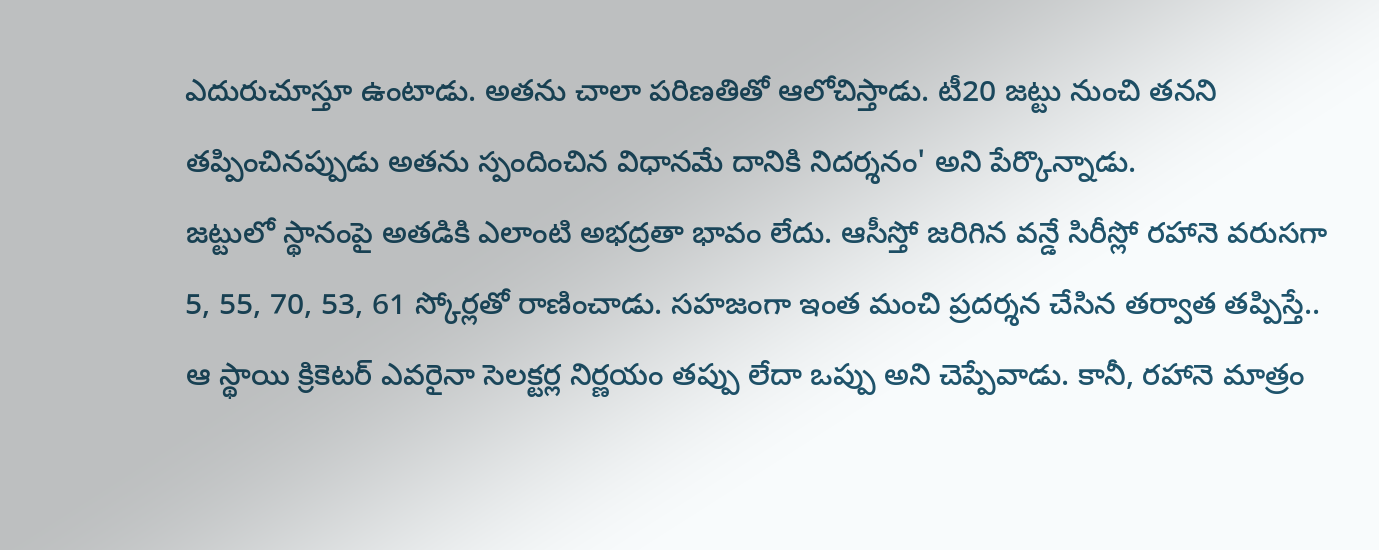ఎదురుచూస్తూ ఉంటాడు. అతను చాలా పరిణతితో ఆలోచిస్తాడు. టీ20 జట్టు నుంచి తనని తప్పించినప్పుడు అతను స్పందించిన విధానమే దానికి నిదర్శనం' అని పేర్కొన్నాడు.
జట్టులో స్థానంపై అతడికి ఎలాంటి అభద్రతా భావం లేదు. ఆసీస్తో జరిగిన వన్డే సిరీస్లో రహానె వరుసగా 5, 55, 70, 53, 61 స్కోర్లతో రాణించాడు. సహజంగా ఇంత మంచి ప్రదర్శన చేసిన తర్వాత తప్పిస్తే.. ఆ స్థాయి క్రికెటర్ ఎవరైనా సెలక్టర్ల నిర్ణయం తప్పు లేదా ఒప్పు అని చెప్పేవాడు. కానీ, రహానె మాత్రం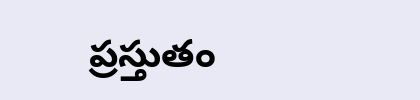ప్రస్తుతం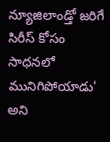న్యూజిలాండ్తో జరిగే సిరీస్ కోసం సాధనలో మునిగిపోయాడు' అని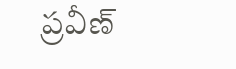ప్రవీణ్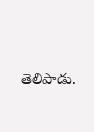తెలిపాడు.